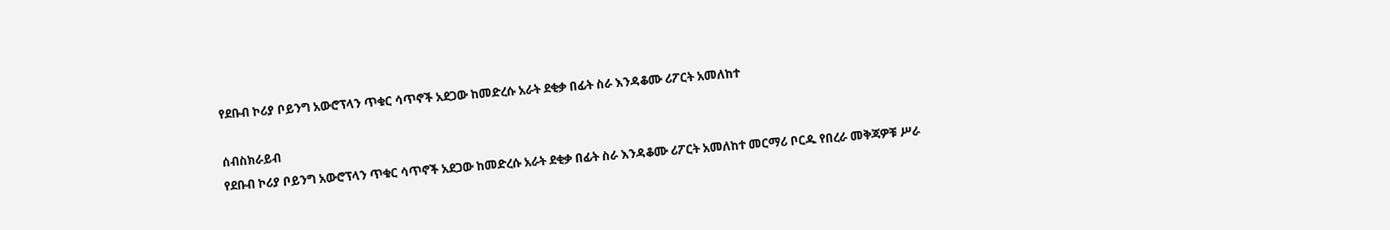የደቡብ ኮሪያ ቦይንግ አውሮፕላን ጥቁር ሳጥኖች አደጋው ከመድረሱ አራት ደቂቃ በፊት ስራ እንዳቆሙ ሪፖርት አመለከተ

ሰብስክራይብ
የደቡብ ኮሪያ ቦይንግ አውሮፕላን ጥቁር ሳጥኖች አደጋው ከመድረሱ አራት ደቂቃ በፊት ስራ እንዳቆሙ ሪፖርት አመለከተ መርማሪ ቦርዱ የበረራ መቅጃዎቹ ሥራ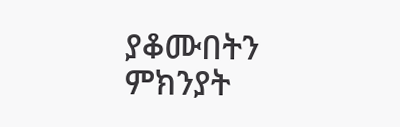ያቆሙበትን ምክንያት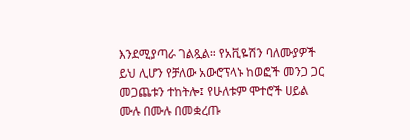እንደሚያጣራ ገልጿል። የአቪዬሽን ባለሙያዎች ይህ ሊሆን የቻለው አውሮፕላኑ ከወፎች መንጋ ጋር መጋጨቱን ተከትሎ፤ የሁለቱም ሞተሮች ሀይል ሙሉ በሙሉ በመቋረጡ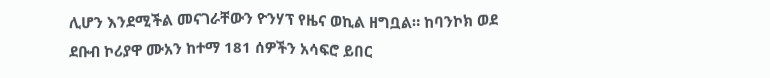ሊሆን እንደሚችል መናገራቸውን ዮንሃፕ የዜና ወኪል ዘግቧል። ከባንኮክ ወደ ደቡብ ኮሪያዋ ሙአን ከተማ 181 ሰዎችን አሳፍሮ ይበር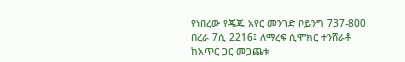የነበረው የጄጁ አየር መንገድ ቦይንግ 737-800 በረራ 7ሲ 2216፤ ለማረፍ ሲሞክር ተንሸራቶ ከአጥር ጋር መጋጨቱ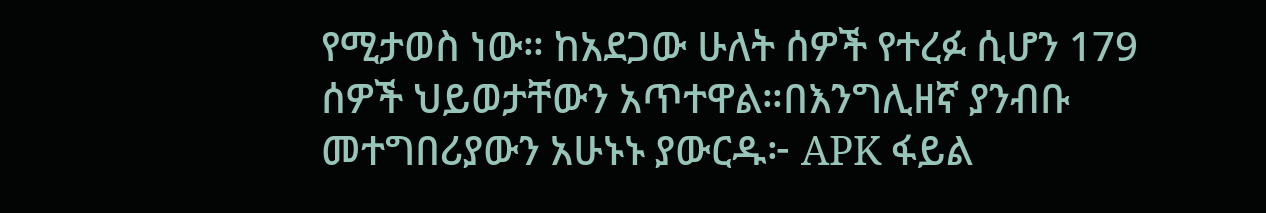የሚታወስ ነው። ከአደጋው ሁለት ሰዎች የተረፉ ሲሆን 179 ሰዎች ህይወታቸውን አጥተዋል።በእንግሊዘኛ ያንብቡ መተግበሪያውን አሁኑኑ ያውርዱ፦ APK ፋይል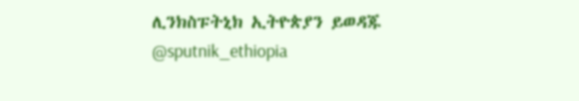ሊንክስፑትኒክ ኢትዮጵያን ይወዳጁ @sputnik_ethiopia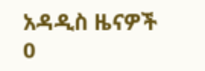አዳዲስ ዜናዎች
0